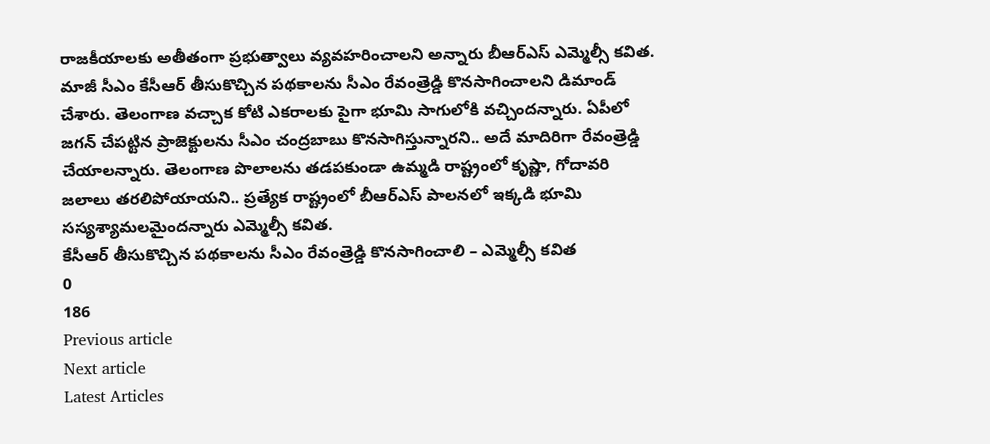రాజకీయాలకు అతీతంగా ప్రభుత్వాలు వ్యవహరించాలని అన్నారు బీఆర్ఎస్ ఎమ్మెల్సీ కవిత. మాజీ సీఎం కేసీఆర్ తీసుకొచ్చిన పథకాలను సీఎం రేవంత్రెడ్డి కొనసాగించాలని డిమాండ్ చేశారు. తెలంగాణ వచ్చాక కోటి ఎకరాలకు పైగా భూమి సాగులోకి వచ్చిందన్నారు. ఏపీలో జగన్ చేపట్టిన ప్రాజెక్టులను సీఎం చంద్రబాబు కొనసాగిస్తున్నారని.. అదే మాదిరిగా రేవంత్రెడ్డి చేయాలన్నారు. తెలంగాణ పొలాలను తడపకుండా ఉమ్మడి రాష్ట్రంలో కృష్ణా, గోదావరి జలాలు తరలిపోయాయని.. ప్రత్యేక రాష్ట్రంలో బీఆర్ఎస్ పాలనలో ఇక్కడి భూమి సస్యశ్యామలమైందన్నారు ఎమ్మెల్సీ కవిత.
కేసీఆర్ తీసుకొచ్చిన పథకాలను సీఎం రేవంత్రెడ్డి కొనసాగించాలి – ఎమ్మెల్సీ కవిత
0
186
Previous article
Next article
Latest Articles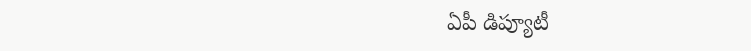ఏపీ డిప్యూటీ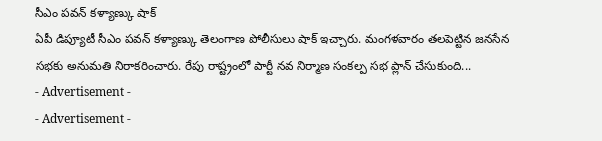సీఎం పవన్ కళ్యాణ్కు షాక్
ఏపీ డిప్యూటీ సీఎం పవన్ కళ్యాణ్కు తెలంగాణ పోలీసులు షాక్ ఇచ్చారు. మంగళవారం తలపెట్టిన జనసేన సభకు అనుమతి నిరాకరించారు. రేపు రాష్ట్రంలో పార్టీ నవ నిర్మాణ సంకల్ప సభ ప్లాన్ చేసుకుంది...
- Advertisement -
- Advertisement -